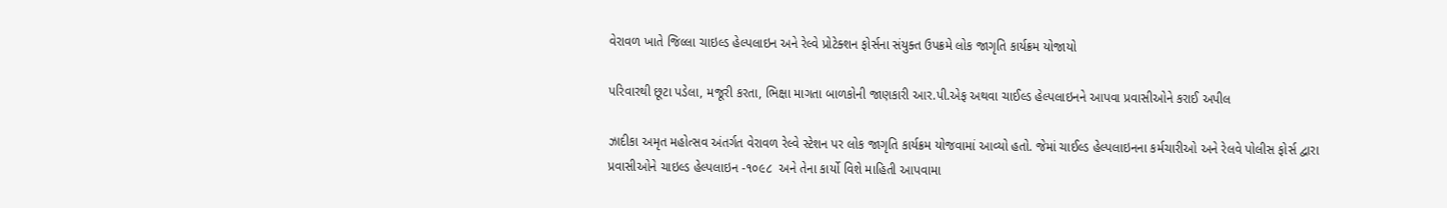વેરાવળ ખાતે જિલ્લા ચાઇલ્ડ હેલ્પલાઇન અને રેલ્વે પ્રોટેક્શન ફોર્સના સંયુક્ત ઉપક્રમે લોક જાગૃતિ કાર્યક્રમ યોજાયો

પરિવારથી છૂટા પડેલા, મજૂરી કરતા, ભિક્ષા માગતા બાળકોની જાણકારી આર.પી.એફ અથવા ચાઈલ્ડ હેલ્પલાઇનને આપવા પ્રવાસીઓને કરાઈ અપીલ

ઝાદીકા અમૃત મહોત્સવ અંતર્ગત વેરાવળ રેલ્વે સ્ટેશન પર લોક જાગૃતિ કાર્યક્રમ યોજવામાં આવ્યો હતો. જેમાં ચાઈલ્ડ હેલ્પલાઇનના કર્મચારીઓ અને રેલવે પોલીસ ફોર્સ દ્વારા પ્રવાસીઓને ચાઇલ્ડ હેલ્પલાઇન -૧૦૯૮  અને તેના કાર્યો વિશે માહિતી આપવામા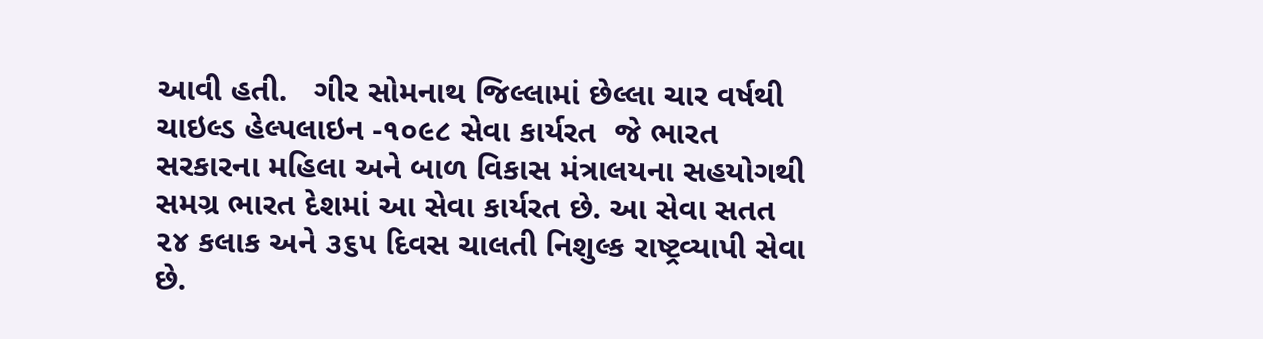આવી હતી.   ગીર સોમનાથ જિલ્લામાં છેલ્લા ચાર વર્ષથી ચાઇલ્ડ હેલ્પલાઇન -૧૦૯૮ સેવા કાર્યરત  જે ભારત સરકારના મહિલા અને બાળ વિકાસ મંત્રાલયના સહયોગથી સમગ્ર ભારત દેશમાં આ સેવા કાર્યરત છે. આ સેવા સતત ૨૪ કલાક અને ૩૬૫ દિવસ ચાલતી નિશુલ્ક રાષ્ટ્રવ્યાપી સેવા છે.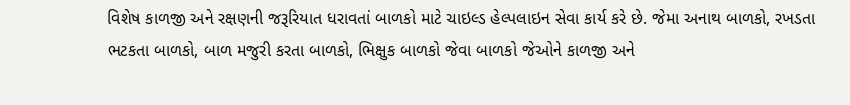વિશેષ કાળજી અને રક્ષણની જરૂરિયાત ધરાવતાં બાળકો માટે ચાઇલ્ડ હેલ્પલાઇન સેવા કાર્ય કરે છે. જેમા અનાથ બાળકો, રખડતા ભટકતા બાળકો, બાળ મજુરી કરતા બાળકો, ભિક્ષુક બાળકો જેવા બાળકો જેઓને કાળજી અને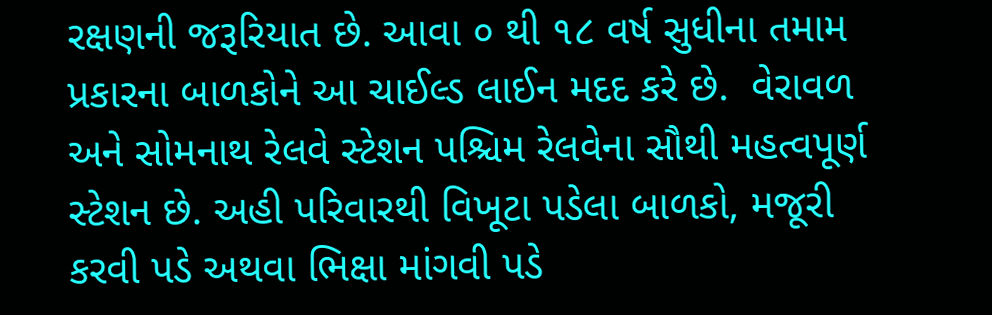રક્ષણની જરૂરિયાત છે. આવા ૦ થી ૧૮ વર્ષ સુધીના તમામ પ્રકારના બાળકોને આ ચાઈલ્ડ લાઈન મદદ કરે છે.  વેરાવળ અને સોમનાથ રેલવે સ્ટેશન પશ્ચિમ રેલવેના સૌથી મહત્વપૂર્ણ સ્ટેશન છે. અહી પરિવારથી વિખૂટા પડેલા બાળકો, મજૂરી કરવી પડે અથવા ભિક્ષા માંગવી પડે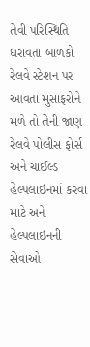તેવી પરિસ્થિતિ ધરાવતા બાળકો રેલવે સ્ટેશન પર આવતા મુસાફરોને મળે તો તેની જાણ રેલવે પોલીસ ફોર્સ અને ચાઈલ્ડ હેલ્પલાઇનમાં કરવા માટે અને હેલ્પલાઇનની સેવાઓ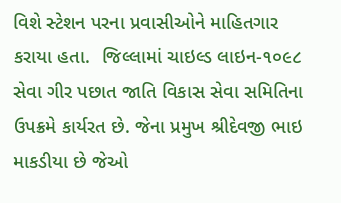વિશે સ્ટેશન પરના પ્રવાસીઓને માહિતગાર કરાયા હતા.  જિલ્લામાં ચાઇલ્ડ લાઇન-૧૦૯૮ સેવા ગીર પછાત જાતિ વિકાસ સેવા સમિતિના ઉપક્રમે કાર્યરત છે. જેના પ્રમુખ શ્રીદેવજી ભાઇ માકડીયા છે જેઓ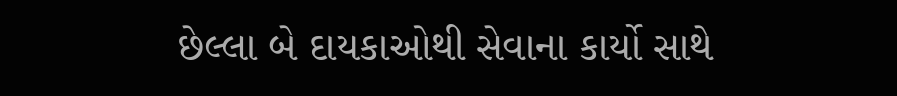છેલ્લા બે દાયકાઓથી સેવાના કાર્યો સાથે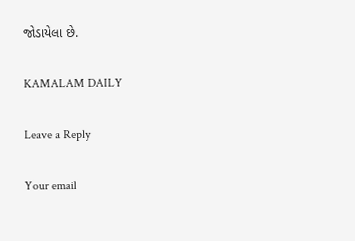જોડાયેલા છે.

KAMALAM DAILY

Leave a Reply

Your email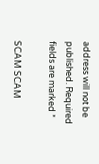address will not be published. Required fields are marked *

SCAM SCAM